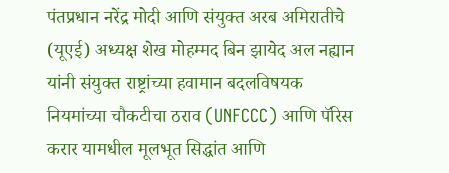पंतप्रधान नरेंद्र मोदी आणि संयुक्त अरब अमिरातीचे (यूएई) अध्यक्ष शेख मोहम्मद बिन झायेद अल नह्यान यांनी संयुक्त राष्ट्रांच्या हवामान बदलविषयक नियमांच्या चौकटीचा ठराव (UNFCCC) आणि पॅरिस करार यामधील मूलभूत सिद्धांत आणि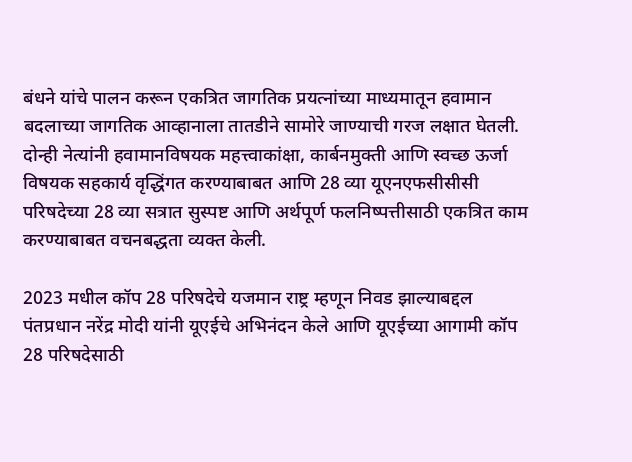बंधने यांचे पालन करून एकत्रित जागतिक प्रयत्नांच्या माध्यमातून हवामान बदलाच्या जागतिक आव्हानाला तातडीने सामोरे जाण्याची गरज लक्षात घेतली. दोन्ही नेत्यांनी हवामानविषयक महत्त्वाकांक्षा, कार्बनमुक्ती आणि स्वच्छ ऊर्जा विषयक सहकार्य वृद्धिंगत करण्याबाबत आणि 28 व्या यूएनएफसीसीसी परिषदेच्या 28 व्या सत्रात सुस्पष्ट आणि अर्थपूर्ण फलनिष्पत्तीसाठी एकत्रित काम करण्याबाबत वचनबद्धता व्यक्त केली.

2023 मधील कॉप 28 परिषदेचे यजमान राष्ट्र म्हणून निवड झाल्याबद्दल पंतप्रधान नरेंद्र मोदी यांनी यूएईचे अभिनंदन केले आणि यूएईच्या आगामी कॉप 28 परिषदेसाठी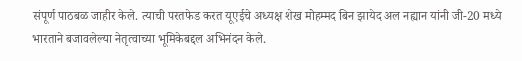संपूर्ण पाठबळ जाहीर केले. त्याची परतफेड करत यूएईचे अध्यक्ष शेख मोहम्मद बिन झायेद अल नह्यान यांनी जी-20 मध्ये भारताने बजावलेल्या नेतृत्वाच्या भूमिकेबद्दल अभिनंदन केले.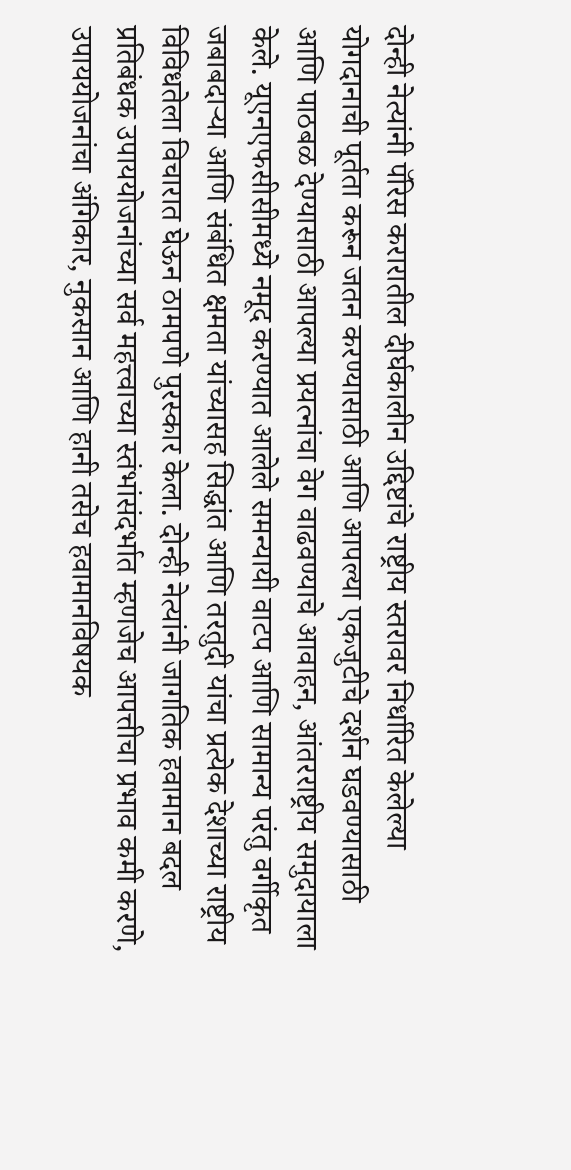दोन्ही नेत्यांनी पॅरिस करारातील दीर्घकालीन उद्दिष्टांचे राष्ट्रीय स्तरावर निर्धारित केलेल्या योगदानाची पूर्तता करून जतन करण्यासाठी आणि आपल्या एकजुटीचे दर्शन घडवण्यासाठी आणि पाठबळ देण्यासाठी आपल्या प्रयत्नांचा वेग वाढवण्याचे आवाहन, आंतरराष्ट्रीय समुदायाला केले. यूएनएफसीसीमध्ये नमूद करण्यात आलेले समन्यायी वाटप आणि सामान्य परंतु वर्गीकृत जबाबदाऱ्या आणि संबंधित क्षमता यांच्यासह सिद्धांत आणि तरतुदी यांचा प्रत्येक देशाच्या राष्ट्रीय विविधतेला विचारात घेऊन ठामपणे पुरस्कार केला. दोन्ही नेत्यांनी जागतिक हवामान बदल प्रतिबंधक उपाययोजनांच्या सर्व महत्त्वाच्या स्तंभांसंदर्भात म्हणजेच आपत्तीचा प्रभाव कमी करणे, उपाययोजनांचा अंगिकार, नुकसान आणि हानी तसेच हवामानविषयक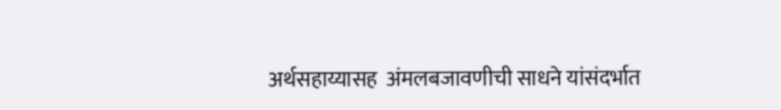अर्थसहाय्यासह  अंमलबजावणीची साधने यांसंदर्भात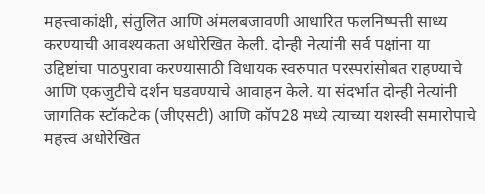महत्त्वाकांक्षी, संतुलित आणि अंमलबजावणी आधारित फलनिष्पत्ती साध्य करण्याची आवश्यकता अधोरेखित केली. दोन्ही नेत्यांनी सर्व पक्षांना या उद्दिष्टांचा पाठपुरावा करण्यासाठी विधायक स्वरुपात परस्परांसोबत राहण्याचे आणि एकजुटीचे दर्शन घडवण्याचे आवाहन केले. या संदर्भात दोन्ही नेत्यांनी जागतिक स्टॉकटेक (जीएसटी) आणि कॉप28 मध्ये त्याच्या यशस्वी समारोपाचे महत्त्व अधोरेखित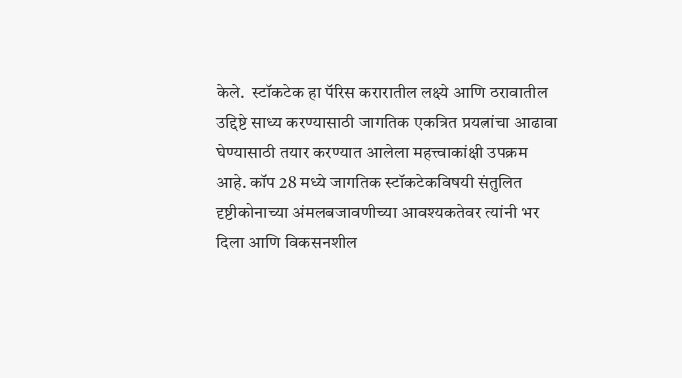केले.  स्टॉकटेक हा पॅरिस करारातील लक्ष्ये आणि ठरावातील उद्दिष्टे साध्य करण्यासाठी जागतिक एकत्रित प्रयत्नांचा आढावा घेण्यासाठी तयार करण्यात आलेला महत्त्वाकांक्षी उपक्रम आहे. कॉप 28 मध्ये जागतिक स्टॉकटेकविषयी संतुलित दृष्टीकोनाच्या अंमलबजावणीच्या आवश्यकतेवर त्यांनी भर दिला आणि विकसनशील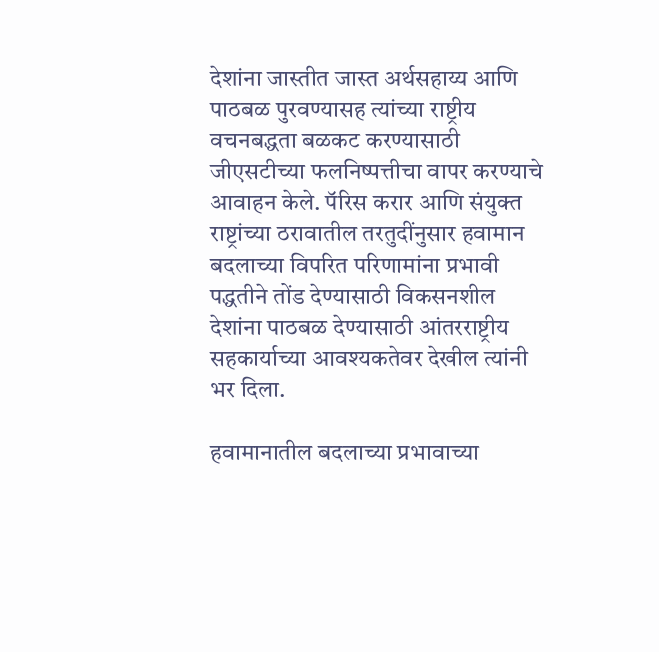देशांना जास्तीत जास्त अर्थसहाय्य आणि पाठबळ पुरवण्यासह त्यांच्या राष्ट्रीय वचनबद्धता बळकट करण्यासाठी जीएसटीच्या फलनिष्पत्तीचा वापर करण्याचे आवाहन केले. पॅरिस करार आणि संयुक्त राष्ट्रांच्या ठरावातील तरतुदींनुसार हवामान बदलाच्या विपरित परिणामांना प्रभावी पद्धतीने तोंड देण्यासाठी विकसनशील देशांना पाठबळ देण्यासाठी आंतरराष्ट्रीय सहकार्याच्या आवश्यकतेवर देखील त्यांनी भर दिला.

हवामानातील बदलाच्या प्रभावाच्या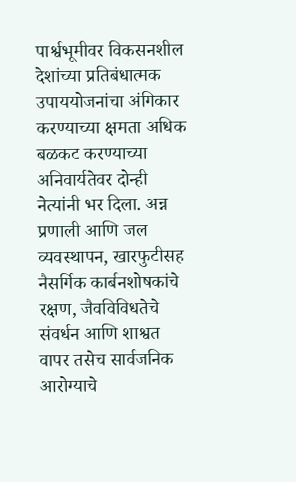पार्श्वभूमीवर विकसनशील देशांच्या प्रतिबंधात्मक उपाययोजनांचा अंगिकार करण्याच्या क्षमता अधिक बळकट करण्याच्या अनिवार्यतेवर दोन्ही नेत्यांनी भर दिला. अन्न प्रणाली आणि जल व्यवस्थापन, खारफुटीसह नैसर्गिक कार्बनशोषकांचे रक्षण, जैवविविधतेचे संवर्धन आणि शाश्वत वापर तसेच सार्वजनिक आरोग्याचे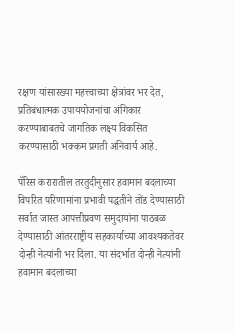रक्षण यांसारख्या महत्त्वाच्या क्षेत्रांवर भर देत, प्रतिबंधात्मक उपाययोजनांचा अंगिकार करण्याबाबतचे जागतिक लक्ष्य विकसित करण्यासाठी भक्कम प्रगती अनिवार्य आहे.

पॅरिस करारातील तरतुदीनुसार हवामान बदलाच्या विपरित परिणामांना प्रभावी पद्धतीने तोंड देण्यासाठी सर्वात जास्त आपत्तीप्रवण समुदायांना पाठबळ देण्यासाठी आंतरराष्ट्रीय सहकार्याच्या आवश्यकतेवर दोन्ही नेत्यांनी भर दिला. या संदर्भात दोन्ही नेत्यांनी हवामान बदलाच्या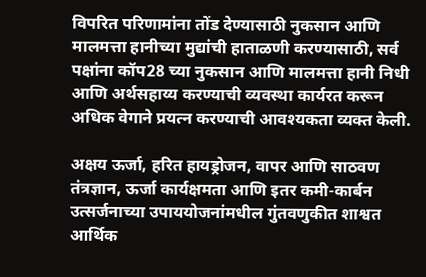विपरित परिणामांना तोंड देण्यासाठी नुकसान आणि मालमत्ता हानीच्या मुद्यांची हाताळणी करण्यासाठी, सर्व पक्षांना कॉप28 च्या नुकसान आणि मालमत्ता हानी निधी आणि अर्थसहाय्य करण्याची व्यवस्था कार्यरत करून अधिक वेगाने प्रयत्न करण्याची आवश्यकता व्यक्त केली.

अक्षय ऊर्जा, हरित हायड्रोजन, वापर आणि साठवण तंत्रज्ञान, ऊर्जा कार्यक्षमता आणि इतर कमी-कार्बन उत्सर्जनाच्या उपाययोजनांमधील गुंतवणुकीत शाश्वत आर्थिक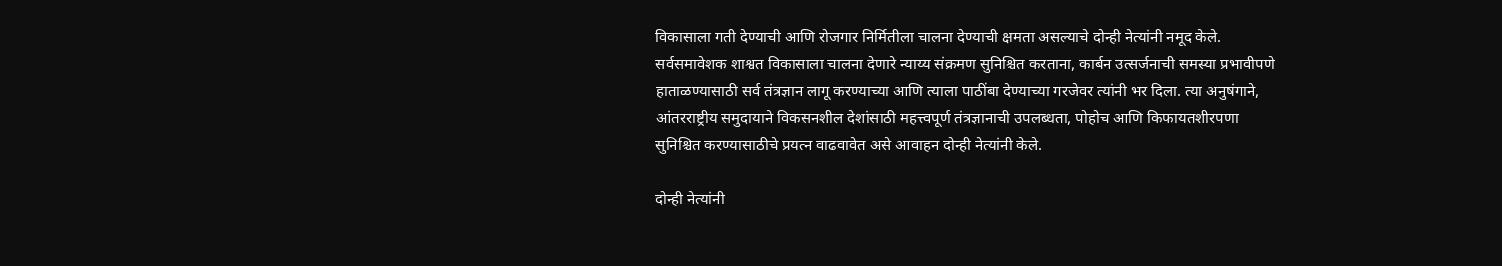विकासाला गती देण्याची आणि रोजगार निर्मितीला चालना देण्याची क्षमता असल्याचे दोन्ही नेत्यांनी नमूद केले. सर्वसमावेशक शाश्वत विकासाला चालना देणारे न्याय्य संक्रमण सुनिश्चित करताना, कार्बन उत्सर्जनाची समस्या प्रभावीपणे हाताळण्यासाठी सर्व तंत्रज्ञान लागू करण्याच्या आणि त्याला पाठींबा देण्याच्या गरजेवर त्यांनी भर दिला. त्या अनुषंगाने, आंतरराष्ट्रीय समुदायाने विकसनशील देशांसाठी महत्त्वपूर्ण तंत्रज्ञानाची उपलब्धता, पोहोच आणि किफायतशीरपणा सुनिश्चित करण्यासाठीचे प्रयत्न वाढवावेत असे आवाहन दोन्ही नेत्यांनी केले.

दोन्ही नेत्यांनी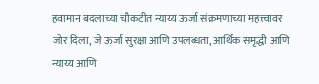हवामान बदलाच्या चौकटीत न्याय्य ऊर्जा संक्रमणाच्या महत्त्वावर जोर दिला, जे ऊर्जा सुरक्षा आणि उपलब्धता, आर्थिक समृद्धी आणि न्याय्य आणि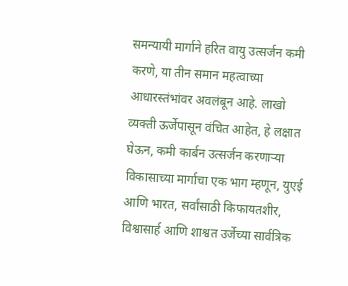समन्यायी मार्गाने हरित वायु उत्सर्जन कमी करणे, या तीन समान महत्वाच्या आधारस्तंभांवर अवलंबून आहे. लाखो व्यक्ती ऊर्जेपासून वंचित आहेत, हे लक्षात घेऊन, कमी कार्बन उत्सर्जन करणाऱ्या विकासाच्या मार्गाचा एक भाग म्हणून, युएई आणि भारत, सर्वांसाठी किफायतशीर, विश्वासार्ह आणि शाश्वत उर्जेच्या सार्वत्रिक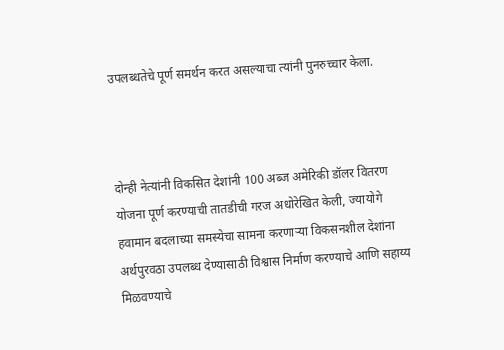उपलब्धतेचे पूर्ण समर्थन करत असल्याचा त्यांनी पुनरुच्चार केला.



दोन्ही नेत्यांनी विकसित देशांनी 100 अब्ज अमेरिकी डॉलर वितरण योजना पूर्ण करण्याची तातडीची गरज अधोरेखित केली, ज्यायोगे हवामान बदलाच्या समस्येचा सामना करणाऱ्या विकसनशील देशांना अर्थपुरवठा उपलब्ध देण्यासाठी विश्वास निर्माण करण्याचे आणि सहाय्य मिळवण्याचे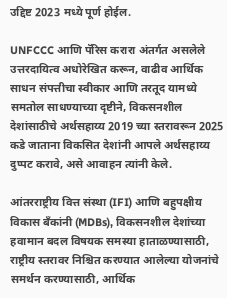उद्दिष्ट 2023 मध्ये पूर्ण होईल.

UNFCCC आणि पॅरिस करारा अंतर्गत असलेले उत्तरदायित्व अधोरेखित करून, वाढीव आर्थिक साधन संपत्तीचा स्वीकार आणि तरतूद यामध्ये समतोल साधण्याच्या दृष्टीने, विकसनशील देशांसाठीचे अर्थसहाय्य 2019 च्या स्तरावरून 2025 कडे जाताना विकसित देशांनी आपले अर्थसहाय्य दुप्पट करावे, असे आवाहन त्यांनी केले.

आंतरराष्ट्रीय वित्त संस्था (IFI) आणि बहुपक्षीय विकास बँकांनी (MDBs), विकसनशील देशांच्या हवामान बदल विषयक समस्या हाताळण्यासाठी, राष्ट्रीय स्तरावर निश्चित करण्यात आलेल्या योजनांचे समर्थन करण्यासाठी, आर्थिक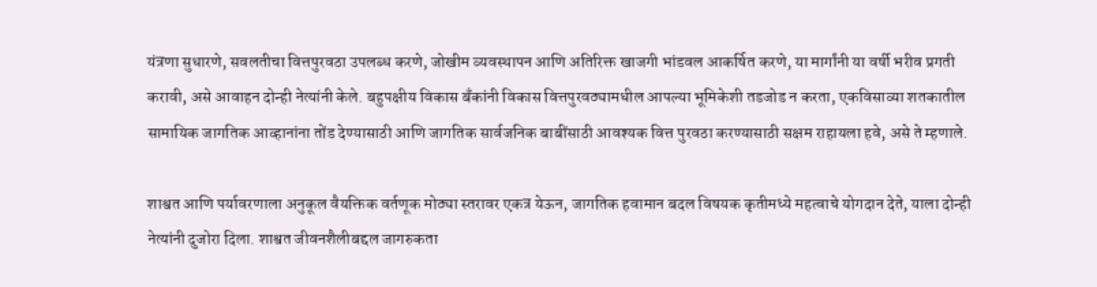यंत्रणा सुधारणे, सवलतीचा वित्तपुरवठा उपलब्ध करणे, जोखीम व्यवस्थापन आणि अतिरिक्त खाजगी भांडवल आकर्षित करणे, या मार्गांनी या वर्षी भरीव प्रगती करावी, असे आवाहन दोन्ही नेत्यांनी केले. बहुपक्षीय विकास बँकांनी विकास वित्तपुरवठ्यामधील आपल्या भूमिकेशी तडजोड न करता, एकविसाव्या शतकातील सामायिक जागतिक आव्हानांना तोंड देण्यासाठी आणि जागतिक सार्वजनिक बाबींसाठी आवश्यक वित्त पुरवठा करण्यासाठी सक्षम राहायला हवे, असे ते म्हणाले.

शाश्वत आणि पर्यावरणाला अनुकूल वैयक्तिक वर्तणूक मोठ्या स्तरावर एकत्र येऊन, जागतिक हवामान बदल विषयक कृतीमध्ये महत्वाचे योगदान देते, याला दोन्ही नेत्यांनी दुजोरा दिला. शाश्वत जीवनशैलीबद्दल जागरुकता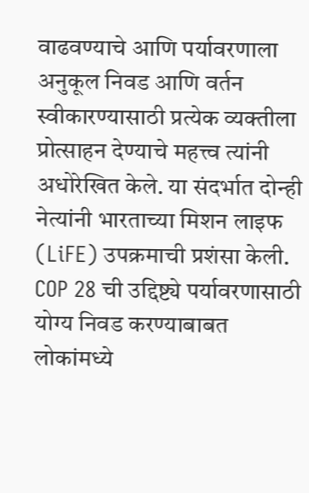वाढवण्याचे आणि पर्यावरणाला अनुकूल निवड आणि वर्तन स्वीकारण्यासाठी प्रत्येक व्यक्तीला प्रोत्साहन देण्याचे महत्त्व त्यांनी अधोरेखित केले. या संदर्भात दोन्ही नेत्यांनी भारताच्या मिशन लाइफ (LiFE) उपक्रमाची प्रशंसा केली. COP 28 ची उद्दिष्ट्ये पर्यावरणासाठी योग्य निवड करण्याबाबत लोकांमध्ये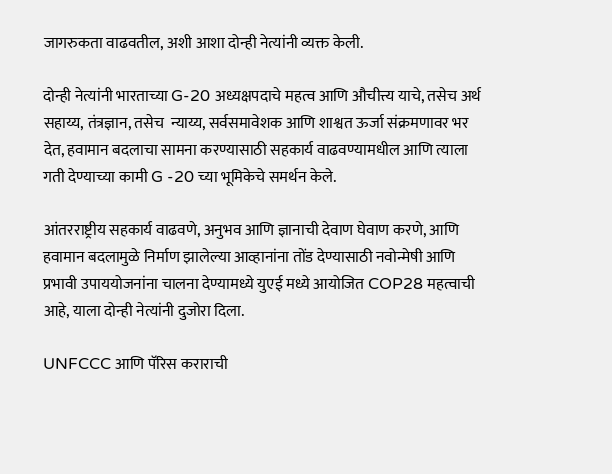जागरुकता वाढवतील, अशी आशा दोन्ही नेत्यांनी व्यक्त केली.

दोन्ही नेत्यांनी भारताच्या G-20 अध्यक्षपदाचे महत्व आणि औचीत्त्य याचे, तसेच अर्थ सहाय्य, तंत्रज्ञान, तसेच  न्याय्य, सर्वसमावेशक आणि शाश्वत ऊर्जा संक्रमणावर भर देत, हवामान बदलाचा सामना करण्यासाठी सहकार्य वाढवण्यामधील आणि त्याला गती देण्याच्या कामी G -20 च्या भूमिकेचे समर्थन केले.

आंतरराष्ट्रीय सहकार्य वाढवणे, अनुभव आणि ज्ञानाची देवाण घेवाण करणे, आणि हवामान बदलामुळे निर्माण झालेल्या आव्हानांना तोंड देण्यासाठी नवोन्मेषी आणि प्रभावी उपाययोजनांना चालना देण्यामध्ये युएई मध्ये आयोजित COP28 महत्वाची आहे, याला दोन्ही नेत्यांनी दुजोरा दिला.

UNFCCC आणि पॅरिस कराराची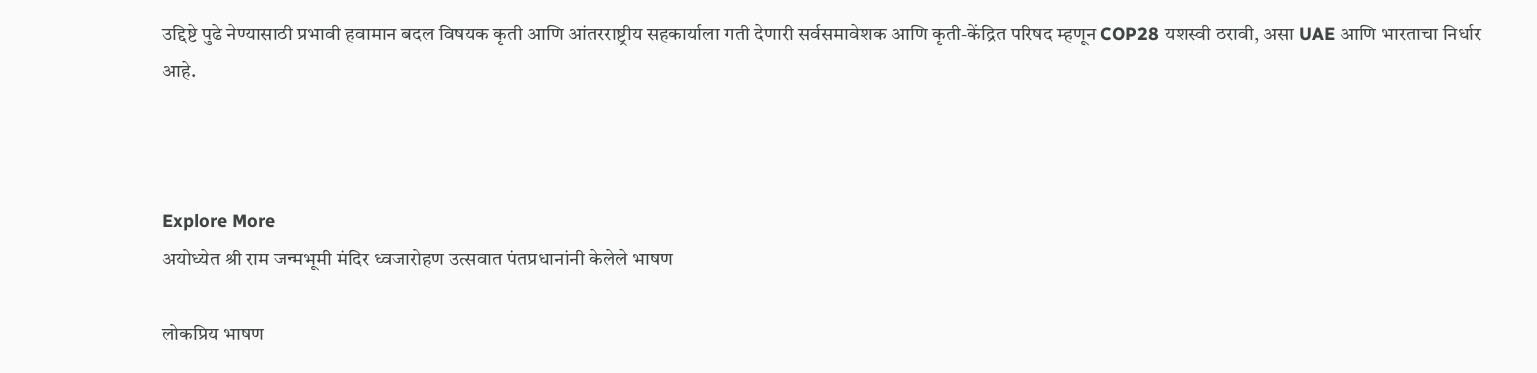उद्दिष्टे पुढे नेण्यासाठी प्रभावी हवामान बदल विषयक कृती आणि आंतरराष्ट्रीय सहकार्याला गती देणारी सर्वसमावेशक आणि कृती-केंद्रित परिषद म्हणून COP28 यशस्वी ठरावी, असा UAE आणि भारताचा निर्धार आहे.



Explore More
अयोध्येत श्री राम जन्मभूमी मंदिर ध्वजारोहण उत्सवात पंतप्रधानांनी केलेले भाषण

लोकप्रिय भाषण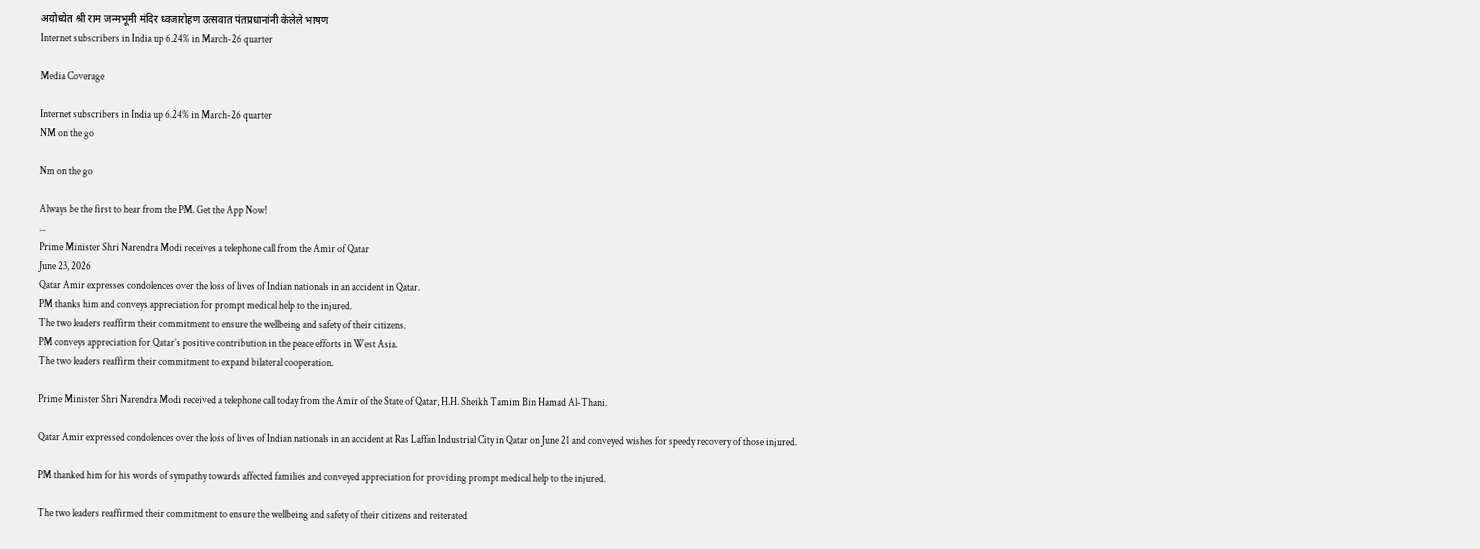अयोध्येत श्री राम जन्मभूमी मंदिर ध्वजारोहण उत्सवात पंतप्रधानांनी केलेले भाषण
Internet subscribers in India up 6.24% in March-26 quarter

Media Coverage

Internet subscribers in India up 6.24% in March-26 quarter
NM on the go

Nm on the go

Always be the first to hear from the PM. Get the App Now!
...
Prime Minister Shri Narendra Modi receives a telephone call from the Amir of Qatar
June 23, 2026
Qatar Amir expresses condolences over the loss of lives of Indian nationals in an accident in Qatar.
PM thanks him and conveys appreciation for prompt medical help to the injured.
The two leaders reaffirm their commitment to ensure the wellbeing and safety of their citizens.
PM conveys appreciation for Qatar’s positive contribution in the peace efforts in West Asia.
The two leaders reaffirm their commitment to expand bilateral cooperation.

Prime Minister Shri Narendra Modi received a telephone call today from the Amir of the State of Qatar, H.H. Sheikh Tamim Bin Hamad Al-Thani.

Qatar Amir expressed condolences over the loss of lives of Indian nationals in an accident at Ras Laffan Industrial City in Qatar on June 21 and conveyed wishes for speedy recovery of those injured.

PM thanked him for his words of sympathy towards affected families and conveyed appreciation for providing prompt medical help to the injured.

The two leaders reaffirmed their commitment to ensure the wellbeing and safety of their citizens and reiterated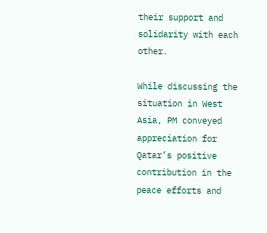their support and solidarity with each other.

While discussing the situation in West Asia, PM conveyed appreciation for Qatar’s positive contribution in the peace efforts and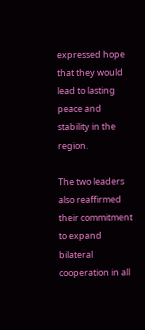expressed hope that they would lead to lasting peace and stability in the region.

The two leaders also reaffirmed their commitment to expand bilateral cooperation in all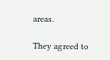areas.

They agreed to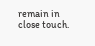remain in close touch.